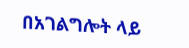በአገልግሎት ላይ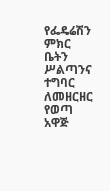የፌዴሬሽን ምክር ቤትን ሥልጣንና ተግባር ለመዘርዘር የወጣ አዋጅ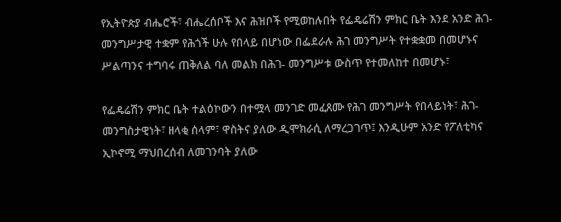የኢትዮጵያ ብሔሮች፣ ብሔረሰቦች እና ሕዝቦች የሚወከሉበት የፌዴሬሽን ምክር ቤት እንደ አንድ ሕገ- መንግሥታዊ ተቋም የሕጎች ሁሉ የበላይ በሆነው በፌደራሉ ሕገ መንግሥት የተቋቋመ በመሆኑና ሥልጣንና ተግባሩ ጠቅለል ባለ መልክ በሕገ- መንግሥቱ ውስጥ የተመለከተ በመሆኑ፣

የፌዴሬሽን ምክር ቤት ተልዕኮውን በተሟላ መንገድ መፈጸሙ የሕገ መንግሥት የበላይነት፣ ሕገ- መንግስታዊነት፣ ዘላቂ ሰላም፣ ዋስትና ያለው ዲሞክራሲ ለማረጋገጥ፤ እንዲሁም አንድ የፖለቲካና ኢኮኖሚ ማህበረሰብ ለመገንባት ያለው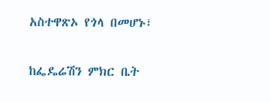አስተዋጽኦ የጎላ በመሆኑ፣

ከፌዴሬሽን ምክር ቤት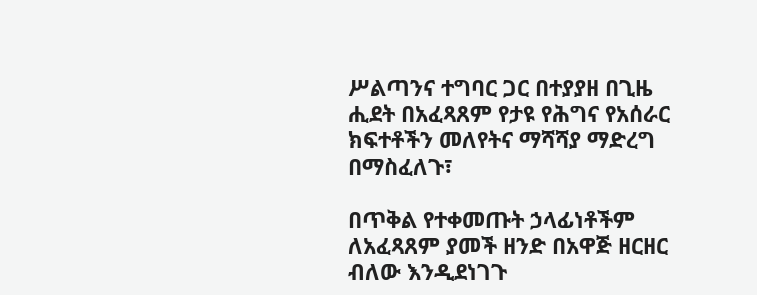ሥልጣንና ተግባር ጋር በተያያዘ በጊዜ ሒደት በአፈጻጸም የታዩ የሕግና የአሰራር ክፍተቶችን መለየትና ማሻሻያ ማድረግ በማስፈለጉ፣

በጥቅል የተቀመጡት ኃላፊነቶችም ለአፈጻጸም ያመች ዘንድ በአዋጅ ዘርዘር ብለው እንዲደነገጉ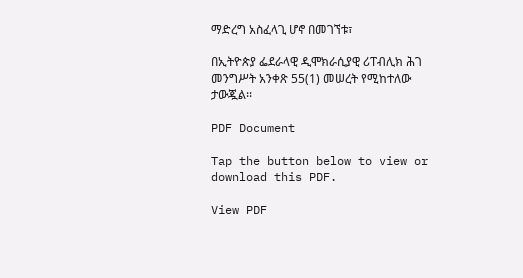ማድረግ አስፈላጊ ሆኖ በመገኘቱ፣

በኢትዮጵያ ፌደራላዊ ዲሞክራሲያዊ ሪፐብሊክ ሕገ መንግሥት አንቀጽ 55(1) መሠረት የሚከተለው ታውጇል፡፡

PDF Document

Tap the button below to view or download this PDF.

View PDF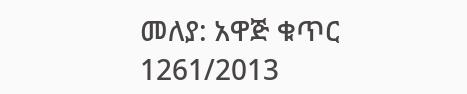መለያ: አዋጅ ቁጥር 1261/2013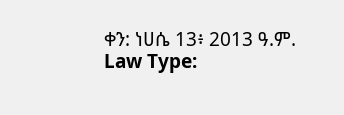ቀን: ነሀሴ 13፥ 2013 ዓ.ም.
Law Type: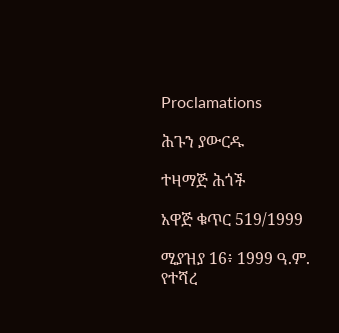Proclamations

ሕጉን ያውርዱ

ተዛማጅ ሕጎች

አዋጅ ቁጥር 519/1999

ሚያዝያ 16፥ 1999 ዓ.ም.
የተሻረ